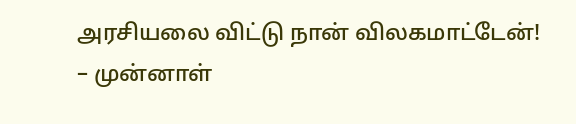அரசியலை விட்டு நான் விலகமாட்டேன்! – முன்னாள்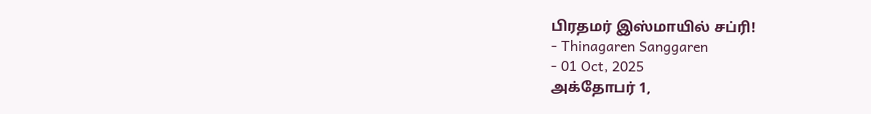பிரதமர் இஸ்மாயில் சப்ரி!
- Thinagaren Sanggaren
- 01 Oct, 2025
அக்தோபர் 1,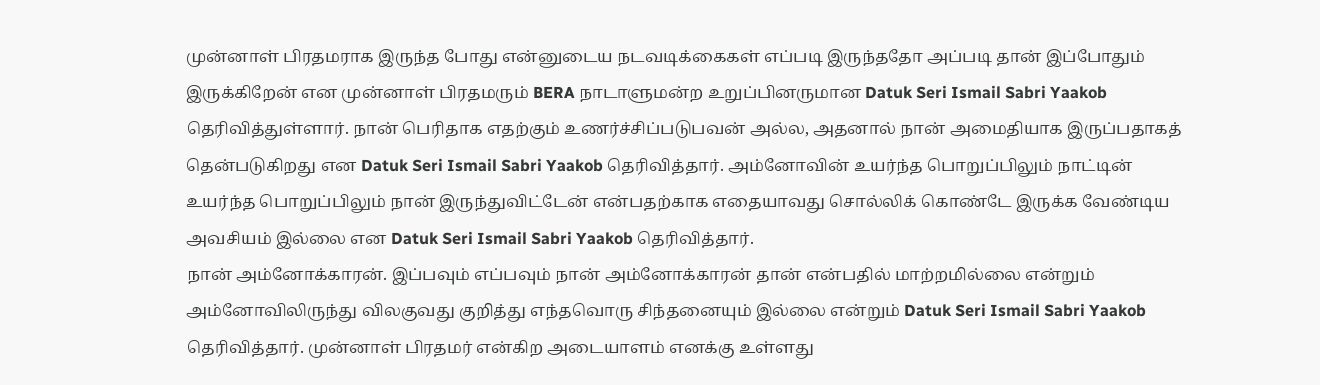முன்னாள் பிரதமராக இருந்த போது என்னுடைய நடவடிக்கைகள் எப்படி இருந்ததோ அப்படி தான் இப்போதும் இருக்கிறேன் என முன்னாள் பிரதமரும் BERA நாடாளுமன்ற உறுப்பினருமான Datuk Seri Ismail Sabri Yaakob தெரிவித்துள்ளார். நான் பெரிதாக எதற்கும் உணர்ச்சிப்படுபவன் அல்ல, அதனால் நான் அமைதியாக இருப்பதாகத் தென்படுகிறது என Datuk Seri Ismail Sabri Yaakob தெரிவித்தார். அம்னோவின் உயர்ந்த பொறுப்பிலும் நாட்டின் உயர்ந்த பொறுப்பிலும் நான் இருந்துவிட்டேன் என்பதற்காக எதையாவது சொல்லிக் கொண்டே இருக்க வேண்டிய அவசியம் இல்லை என Datuk Seri Ismail Sabri Yaakob தெரிவித்தார்.
நான் அம்னோக்காரன். இப்பவும் எப்பவும் நான் அம்னோக்காரன் தான் என்பதில் மாற்றமில்லை என்றும் அம்னோவிலிருந்து விலகுவது குறித்து எந்தவொரு சிந்தனையும் இல்லை என்றும் Datuk Seri Ismail Sabri Yaakob தெரிவித்தார். முன்னாள் பிரதமர் என்கிற அடையாளம் எனக்கு உள்ளது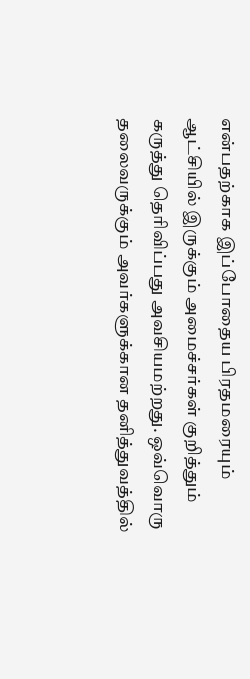என்பதற்காக இப்போதைய பிரதமரையும் ஆட்சியில் இருக்கும் அமைச்சர்கள் குறித்தும் கருத்து தெரிவிப்பது அவசியமற்றது. ஒவ்வொரு தலைவருக்கும் அவர்களுக்கான தனித்துவத்தில்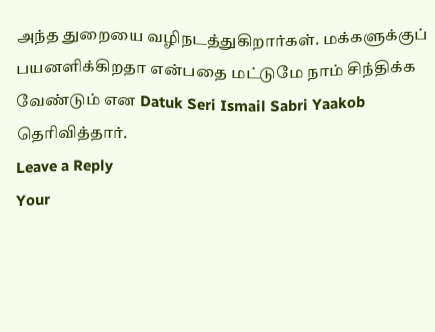அந்த துறையை வழிநடத்துகிறார்கள். மக்களுக்குப் பயனளிக்கிறதா என்பதை மட்டுமே நாம் சிந்திக்க வேண்டும் என Datuk Seri Ismail Sabri Yaakob தெரிவித்தார்.
Leave a Reply
Your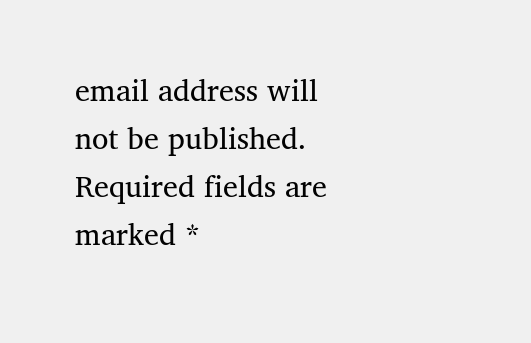email address will not be published. Required fields are marked *